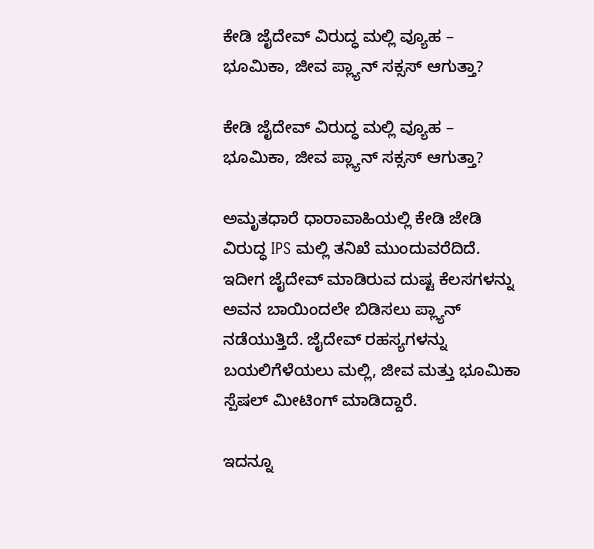ಕೇಡಿ ಜೈದೇವ್ ವಿರುದ್ಧ ಮಲ್ಲಿ ವ್ಯೂಹ – ಭೂಮಿಕಾ, ಜೀವ ಪ್ಲ್ಯಾನ್ ಸಕ್ಸಸ್ ಆಗುತ್ತಾ?

ಕೇಡಿ ಜೈದೇವ್ ವಿರುದ್ಧ ಮಲ್ಲಿ ವ್ಯೂಹ – ಭೂಮಿಕಾ, ಜೀವ ಪ್ಲ್ಯಾನ್ ಸಕ್ಸಸ್ ಆಗುತ್ತಾ?

ಅಮೃತಧಾರೆ ಧಾರಾವಾಹಿಯಲ್ಲಿ ಕೇಡಿ ಜೇಡಿ ವಿರುದ್ಧ IPS ಮಲ್ಲಿ ತನಿಖೆ ಮುಂದುವರೆದಿದೆ. ಇದೀಗ ಜೈದೇವ್ ಮಾಡಿರುವ ದುಷ್ಟ ಕೆಲಸಗಳನ್ನು ಅವನ ಬಾಯಿಂದಲೇ ಬಿಡಿಸಲು ಪ್ಲ್ಯಾನ್ ನಡೆಯುತ್ತಿದೆ. ಜೈದೇವ್‌ ರಹಸ್ಯಗಳನ್ನು ಬಯಲಿಗೆಳೆಯಲು ಮಲ್ಲಿ, ಜೀವ ಮತ್ತು ಭೂಮಿಕಾ ಸ್ಪೆಷಲ್ ಮೀಟಿಂಗ್ ಮಾಡಿದ್ದಾರೆ.

ಇದನ್ನೂ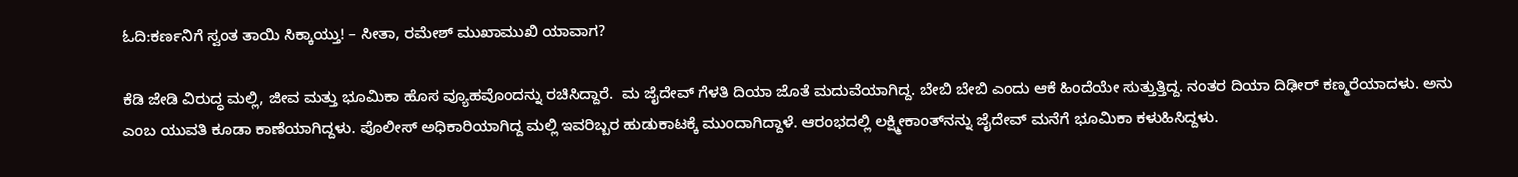ಓದಿ:ಕರ್ಣನಿಗೆ ಸ್ವಂತ ತಾಯಿ ಸಿಕ್ಕಾಯ್ತು! – ಸೀತಾ, ರಮೇಶ್ ಮುಖಾಮುಖಿ ಯಾವಾಗ?

ಕೆಡಿ ಜೇಡಿ ವಿರುದ್ಧ ಮಲ್ಲಿ, ಜೀವ ಮತ್ತು ಭೂಮಿಕಾ ಹೊಸ ವ್ಯೂಹವೊಂದನ್ನು ರಚಿಸಿದ್ದಾರೆ.  ಮ ಜೈದೇವ್ ಗೆಳತಿ ದಿಯಾ ಜೊತೆ ಮದುವೆಯಾಗಿದ್ದ. ಬೇಬಿ ಬೇಬಿ ಎಂದು ಆಕೆ ಹಿಂದೆಯೇ ಸುತ್ತುತ್ತಿದ್ದ. ನಂತರ ದಿಯಾ ದಿಢೀರ್ ಕಣ್ಮರೆಯಾದಳು. ಅನು ಎಂಬ ಯುವತಿ ಕೂಡಾ ಕಾಣೆಯಾಗಿದ್ದಳು. ಪೊಲೀಸ್ ಅಧಿಕಾರಿಯಾಗಿದ್ದ ಮಲ್ಲಿ ಇವರಿಬ್ಬರ ಹುಡುಕಾಟಕ್ಕೆ ಮುಂದಾಗಿದ್ದಾಳೆ. ಆರಂಭದಲ್ಲಿ ಲಕ್ಷ್ಮೀಕಾಂತ್‌ನನ್ನು ಜೈದೇವ್ ಮನೆಗೆ ಭೂಮಿಕಾ ಕಳುಹಿಸಿದ್ದಳು.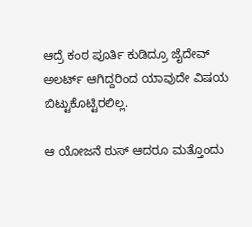ಆದ್ರೆ ಕಂಠ ಪೂರ್ತಿ ಕುಡಿದ್ರೂ ಜೈದೇವ್ ಅಲರ್ಟ್ ಆಗಿದ್ದರಿಂದ ಯಾವುದೇ ವಿಷಯ ಬಿಟ್ಟುಕೊಟ್ಟಿರಲಿಲ್ಲ.

ಆ ಯೋಜನೆ ಠುಸ್ ಆದರೂ ಮತ್ತೊಂದು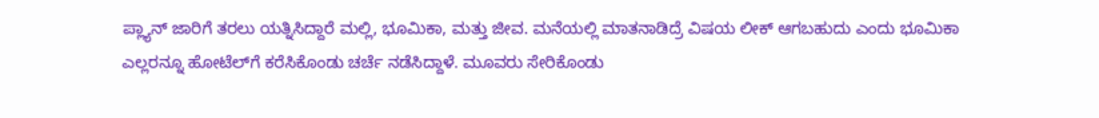ಪ್ಲ್ಯಾನ್ ಜಾರಿಗೆ ತರಲು ಯತ್ನಿಸಿದ್ದಾರೆ ಮಲ್ಲಿ, ಭೂಮಿಕಾ, ಮತ್ತು ಜೀವ. ಮನೆಯಲ್ಲಿ ಮಾತನಾಡಿದ್ರೆ ವಿಷಯ ಲೀಕ್ ಆಗಬಹುದು ಎಂದು ಭೂಮಿಕಾ ಎಲ್ಲರನ್ನೂ ಹೋಟೆಲ್‌ಗೆ ಕರೆಸಿಕೊಂಡು ಚರ್ಚೆ ನಡೆಸಿದ್ದಾಳೆ. ಮೂವರು ಸೇರಿಕೊಂಡು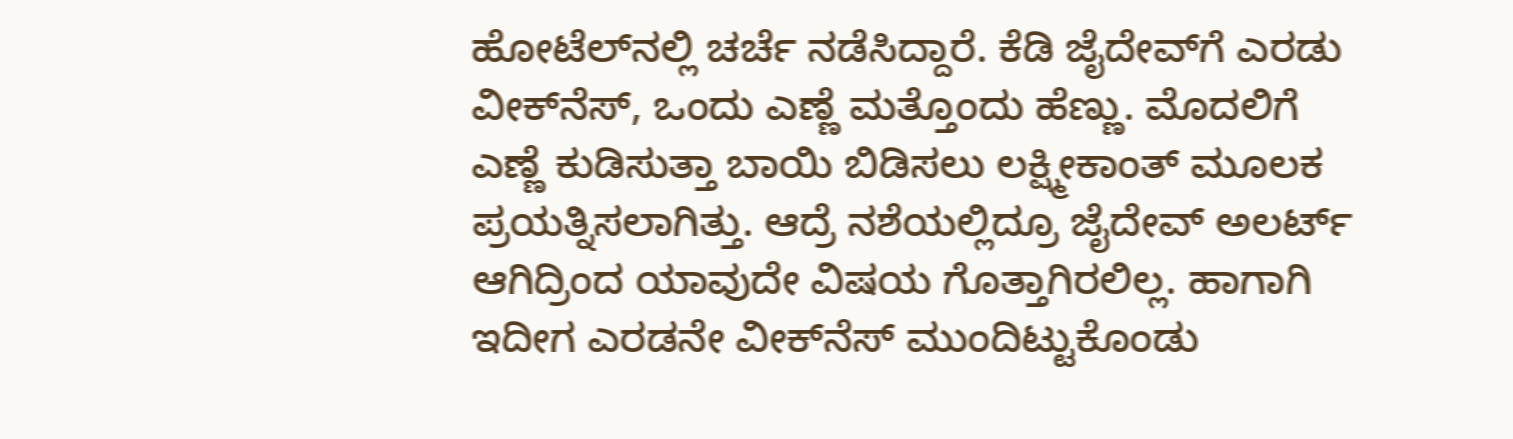ಹೋಟೆಲ್‌ನಲ್ಲಿ ಚರ್ಚೆ ನಡೆಸಿದ್ದಾರೆ. ಕೆಡಿ ಜೈದೇವ್‌ಗೆ ಎರಡು ವೀಕ್‌ನೆಸ್, ಒಂದು ಎಣ್ಣೆ ಮತ್ತೊಂದು ಹೆಣ್ಣು. ಮೊದಲಿಗೆ ಎಣ್ಣೆ ಕುಡಿಸುತ್ತಾ ಬಾಯಿ ಬಿಡಿಸಲು ಲಕ್ಷ್ಮೀಕಾಂತ್ ಮೂಲಕ ಪ್ರಯತ್ನಿಸಲಾಗಿತ್ತು. ಆದ್ರೆ ನಶೆಯಲ್ಲಿದ್ರೂ ಜೈದೇವ್ ಅಲರ್ಟ್ ಆಗಿದ್ರಿಂದ ಯಾವುದೇ ವಿಷಯ ಗೊತ್ತಾಗಿರಲಿಲ್ಲ. ಹಾಗಾಗಿ ಇದೀಗ ಎರಡನೇ ವೀಕ್‌ನೆಸ್ ಮುಂದಿಟ್ಟುಕೊಂಡು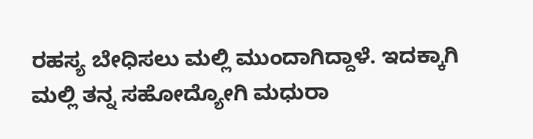ರಹಸ್ಯ ಬೇಧಿಸಲು ಮಲ್ಲಿ ಮುಂದಾಗಿದ್ದಾಳೆ. ಇದಕ್ಕಾಗಿ ಮಲ್ಲಿ ತನ್ನ ಸಹೋದ್ಯೋಗಿ ಮಧುರಾ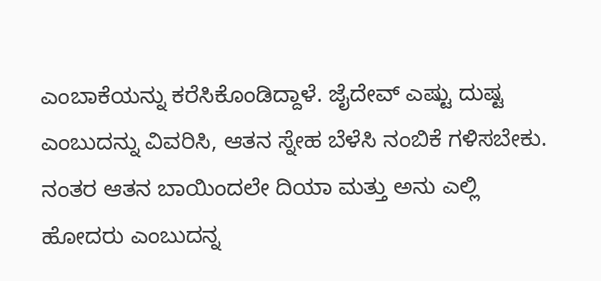ಎಂಬಾಕೆಯನ್ನು ಕರೆಸಿಕೊಂಡಿದ್ದಾಳೆ. ಜೈದೇವ್ ಎಷ್ಟು ದುಷ್ಟ ಎಂಬುದನ್ನು ವಿವರಿಸಿ, ಆತನ ಸ್ನೇಹ ಬೆಳೆಸಿ ನಂಬಿಕೆ ಗಳಿಸಬೇಕು. ನಂತರ ಆತನ ಬಾಯಿಂದಲೇ ದಿಯಾ ಮತ್ತು ಅನು ಎಲ್ಲಿ ಹೋದರು ಎಂಬುದನ್ನ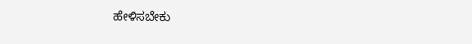ಹೇಳಿಸಬೇಕು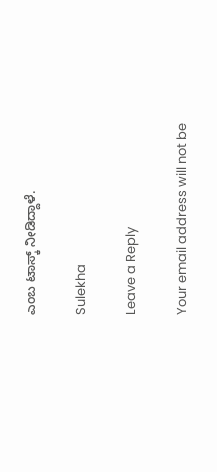ಎಂಬ ಟಾಸ್ಕ್ ನೀಡಿದ್ದಾಳೆ.

Sulekha

Leave a Reply

Your email address will not be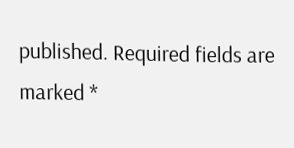published. Required fields are marked *